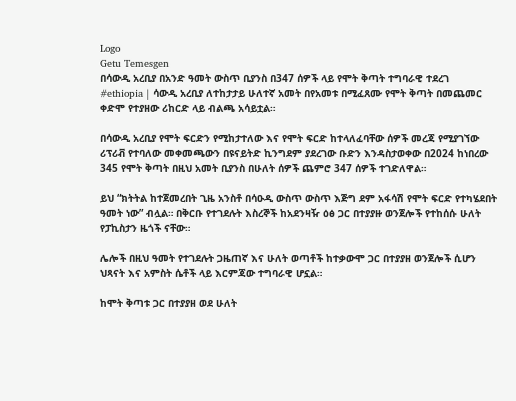Logo
Getu Temesgen
በሳውዲ አረቢያ በአንድ ዓመት ውስጥ ቢያንስ በ347 ሰዎች ላይ የሞት ቅጣት ተግባራዊ ተደረገ
#ethiopia | ሳውዲ አረቢያ ለተከታታይ ሁለተኛ አመት በየአመቱ በሚፈጸሙ የሞት ቅጣት በመጨመር ቀድሞ የተያዘው ሪከርድ ላይ ብልጫ አሳይቷል።

በሳውዲ አረቢያ የሞት ፍርድን የሚከታተለው እና የሞት ፍርድ ከተላለፈባቸው ሰዎች መረጃ የሚያገኘው ሪፕሪቭ የተባለው መቀመጫውን በዩናይትድ ኪንግደም ያደረገው ቡድን እንዳስታወቀው በ2024 ከነበረው 345 የሞት ቅጣት በዚህ አመት ቢያንስ በሁለት ሰዎች ጨምሮ 347 ሰዎች ተገድለዋል።

ይህ “ክትትል ከተጀመረበት ጊዜ አንስቶ በሳዑዲ ውስጥ ውስጥ እጅግ ደም አፋሳሽ የሞት ፍርድ የተካሄደበት ዓመት ነው” ብሏል። በቅርቡ የተገደሉት እስረኞች ከአደንዛዥ ዕፅ ጋር በተያያዙ ወንጀሎች የተከሰሱ ሁለት የፓኪስታን ዜጎች ናቸው።

ሌሎች በዚህ ዓመት የተገደሉት ጋዜጠኛ እና ሁለት ወጣቶች ከተቃውሞ ጋር በተያያዘ ወንጀሎች ሲሆን ህጻናት እና አምስት ሴቶች ላይ እርምጃው ተግባራዊ ሆኗል።

ከሞት ቅጣቱ ጋር በተያያዘ ወደ ሁለት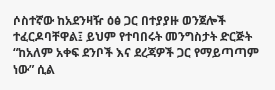ሶስተኛው ከአደንዛዥ ዕፅ ጋር በተያያዙ ወንጀሎች ተፈርዶባቸዋል፤ ይህም የተባበሩት መንግስታት ድርጅት “ከአለም አቀፍ ደንቦች እና ደረጃዎች ጋር የማይጣጣም ነው” ሲል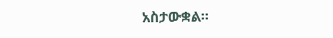አስታውቋል።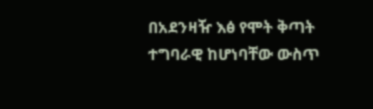በአደንዛዥ እፅ የሞት ቅጣት ተግባራዊ ከሆነባቸው ውስጥ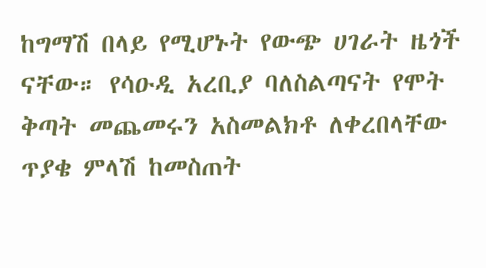ከግማሽ በላይ የሚሆኑት የውጭ ሀገራት ዜጎች ናቸው። የሳዑዲ አረቢያ ባለስልጣናት የሞት ቅጣት መጨመሩን አስመልክቶ ለቀረበላቸው ጥያቄ ምላሽ ከመስጠት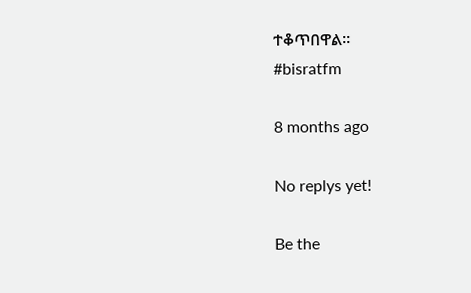ተቆጥበዋል።
#bisratfm

8 months ago

No replys yet!

Be the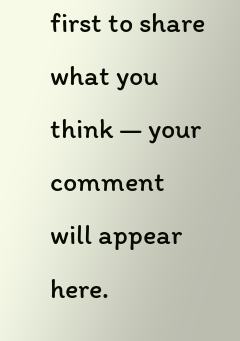first to share what you think — your comment will appear here.